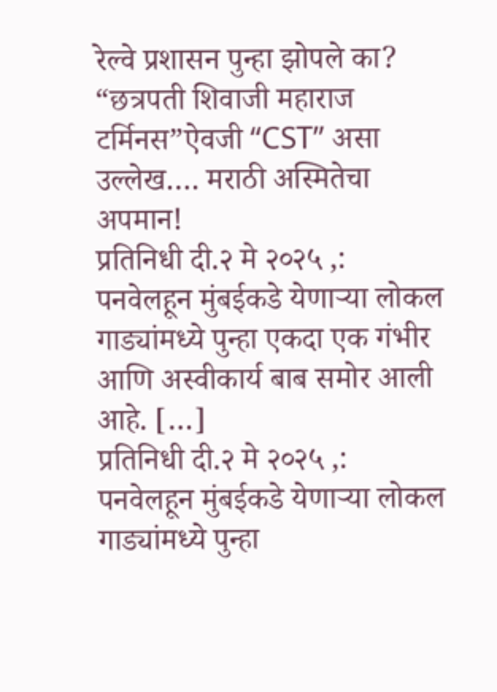रेल्वे प्रशासन पुन्हा झोपले का? “छत्रपती शिवाजी महाराज टर्मिनस”ऐवजी “CST” असा उल्लेख…. मराठी अस्मितेचा अपमान!
प्रतिनिधी दी.२ मे २०२५ ,: पनवेलहून मुंबईकडे येणाऱ्या लोकल गाड्यांमध्ये पुन्हा एकदा एक गंभीर आणि अस्वीकार्य बाब समोर आली आहे. […]
प्रतिनिधी दी.२ मे २०२५ ,: पनवेलहून मुंबईकडे येणाऱ्या लोकल गाड्यांमध्ये पुन्हा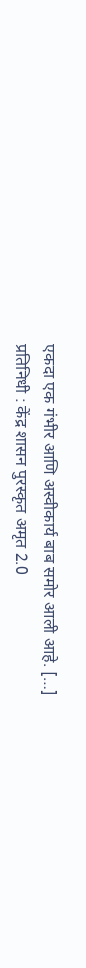एकदा एक गंभीर आणि अस्वीकार्य बाब समोर आली आहे. […]
प्रतिनिधी : केंद्र शासन पुरस्कृत अमृत 2.0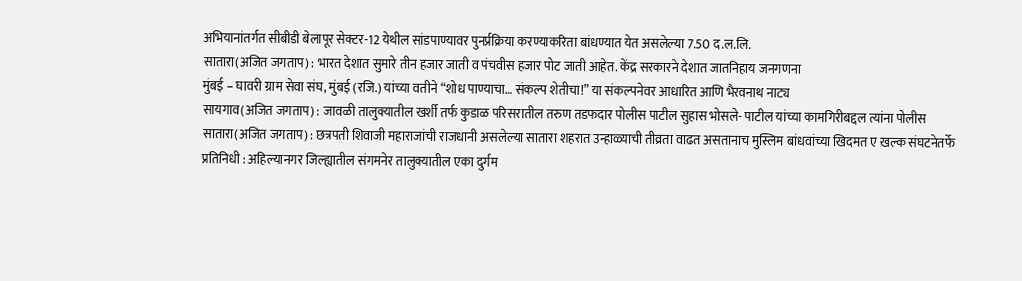अभियानांतर्गत सीबीडी बेलापूर सेक्टर-12 येथील सांडपाण्यावर पुनर्प्रक्रिया करण्याकरिता बांधण्यात येत असलेल्या 7.50 द.ल.लि.
सातारा(अजित जगताप) : भारत देशात सुमारे तीन हजार जाती व पंचवीस हजार पोट जाती आहेत. केंद्र सरकारने देशात जातनिहाय जनगणना
मुंबई – घावरी ग्राम सेवा संघ, मुंबई (रजि.) यांच्या वतीने “शोध पाण्याचा… संकल्प शेतीचा!” या संकल्पनेवर आधारित आणि भैरवनाथ नाट्य
सायगाव(अजित जगताप) : जावळी तालुक्यातील खर्शी तर्फ कुडाळ परिसरातील तरुण तडफदार पोलीस पाटील सुहास भोसले- पाटील यांच्या कामगिरीबद्दल त्यांना पोलीस
सातारा(अजित जगताप) : छत्रपती शिवाजी महाराजांची राजधानी असलेल्या सातारा शहरात उन्हाळ्याची तीव्रता वाढत असतानाच मुस्लिम बांधवांच्या खिदमत ए खल्क संघटनेतर्फे
प्रतिनिधी : अहिल्यानगर जिल्ह्यातील संगमनेर तालुक्यातील एका दुर्गम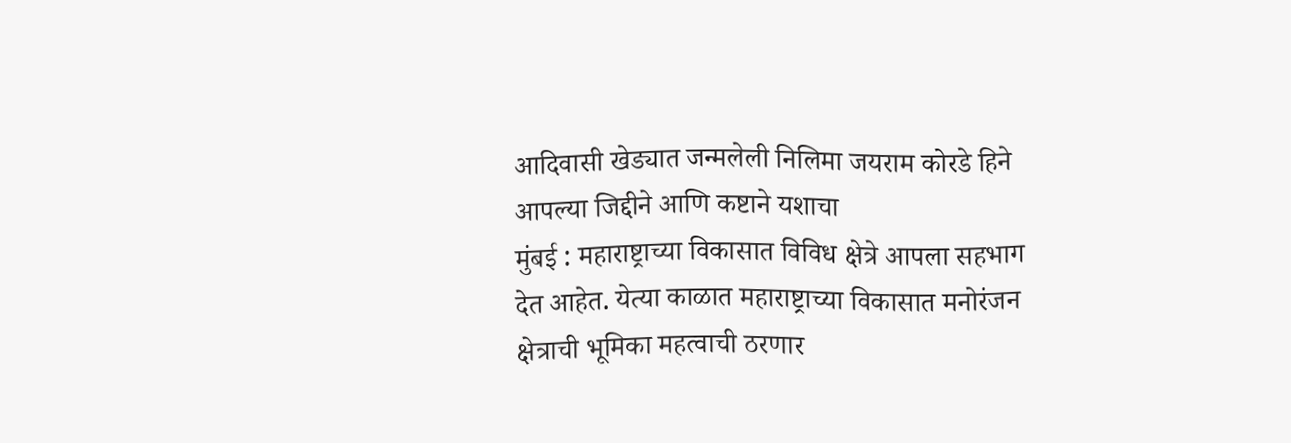आदिवासी खेड्यात जन्मलेली निलिमा जयराम कोरडे हिने आपल्या जिद्दीने आणि कष्टाने यशाचा
मुंबई : महाराष्ट्राच्या विकासात विविध क्षेत्रे आपला सहभाग देत आहेत. येत्या काळात महाराष्ट्राच्या विकासात मनोरंजन क्षेत्राची भूमिका महत्वाची ठरणार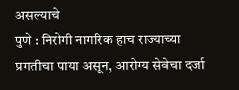असल्याचे
पुणे : निरोगी नागरिक हाच राज्याच्या प्रगतीचा पाया असून, आरोग्य सेवेचा दर्जा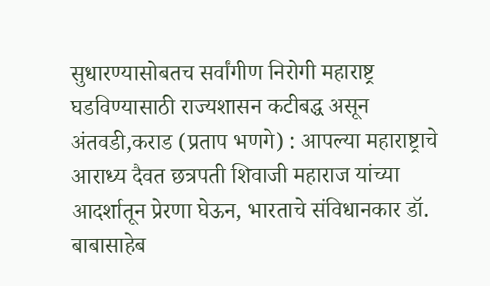सुधारण्यासोबतच सर्वांगीण निरोगी महाराष्ट्र घडविण्यासाठी राज्यशासन कटीबद्ध असून
अंतवडी,कराड (प्रताप भणगे) : आपल्या महाराष्ट्राचे आराध्य दैवत छत्रपती शिवाजी महाराज यांच्या आदर्शातून प्रेरणा घेऊन, भारताचे संविधानकार डॉ. बाबासाहेब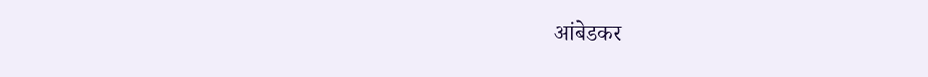आंबेडकर